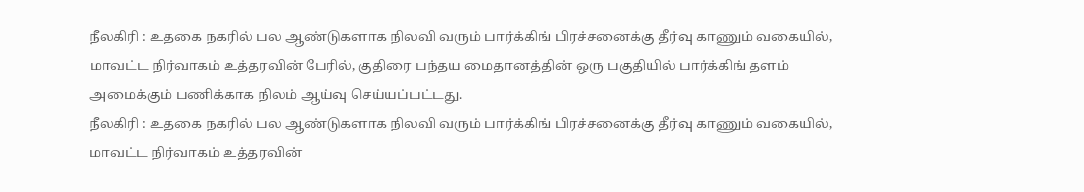நீலகிரி : உதகை நகரில் பல ஆண்டுகளாக நிலவி வரும் பார்க்கிங் பிரச்சனைக்கு தீர்வு காணும் வகையில், மாவட்ட நிர்வாகம் உத்தரவின் பேரில், குதிரை பந்தய மைதானத்தின் ஒரு பகுதியில் பார்க்கிங் தளம் அமைக்கும் பணிக்காக நிலம் ஆய்வு செய்யப்பட்டது.
நீலகிரி : உதகை நகரில் பல ஆண்டுகளாக நிலவி வரும் பார்க்கிங் பிரச்சனைக்கு தீர்வு காணும் வகையில், மாவட்ட நிர்வாகம் உத்தரவின்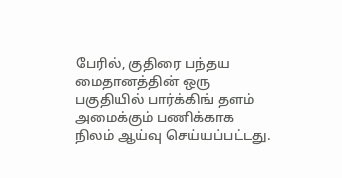பேரில், குதிரை பந்தய மைதானத்தின் ஒரு பகுதியில் பார்க்கிங் தளம் அமைக்கும் பணிக்காக நிலம் ஆய்வு செய்யப்பட்டது.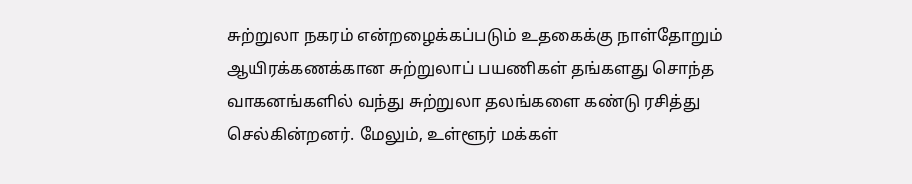சுற்றுலா நகரம் என்றழைக்கப்படும் உதகைக்கு நாள்தோறும் ஆயிரக்கணக்கான சுற்றுலாப் பயணிகள் தங்களது சொந்த வாகனங்களில் வந்து சுற்றுலா தலங்களை கண்டு ரசித்து செல்கின்றனர். மேலும், உள்ளூர் மக்கள்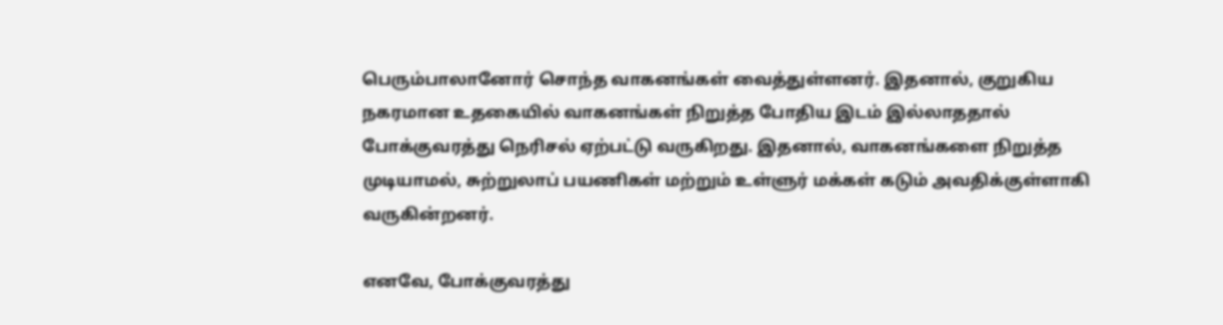பெரும்பாலானோர் சொந்த வாகனங்கள் வைத்துள்ளனர். இதனால், குறுகிய நகரமான உதகையில் வாகனங்கள் நிறுத்த போதிய இடம் இல்லாததால் போக்குவரத்து நெரிசல் ஏற்பட்டு வருகிறது. இதனால், வாகனங்களை நிறுத்த முடியாமல், சுற்றுலாப் பயணிகள் மற்றும் உள்ளுர் மக்கள் கடும் அவதிக்குள்ளாகி வருகின்றனர்.

எனவே, போக்குவரத்து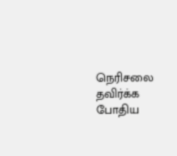நெரிசலை தவிர்க்க போதிய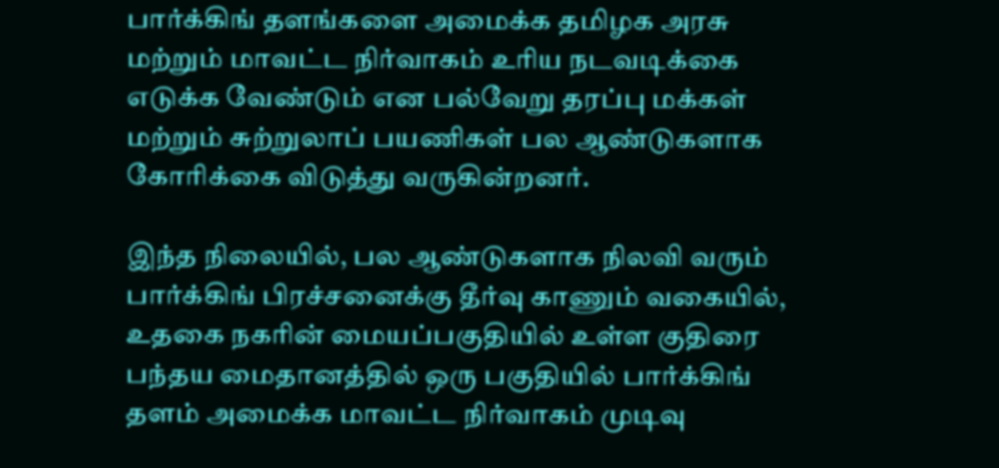பார்க்கிங் தளங்களை அமைக்க தமிழக அரசு மற்றும் மாவட்ட நிர்வாகம் உரிய நடவடிக்கை எடுக்க வேண்டும் என பல்வேறு தரப்பு மக்கள் மற்றும் சுற்றுலாப் பயணிகள் பல ஆண்டுகளாக கோரிக்கை விடுத்து வருகின்றனர்.

இந்த நிலையில், பல ஆண்டுகளாக நிலவி வரும் பார்க்கிங் பிரச்சனைக்கு தீர்வு காணும் வகையில், உதகை நகரின் மையப்பகுதியில் உள்ள குதிரை பந்தய மைதானத்தில் ஒரு பகுதியில் பார்க்கிங் தளம் அமைக்க மாவட்ட நிர்வாகம் முடிவு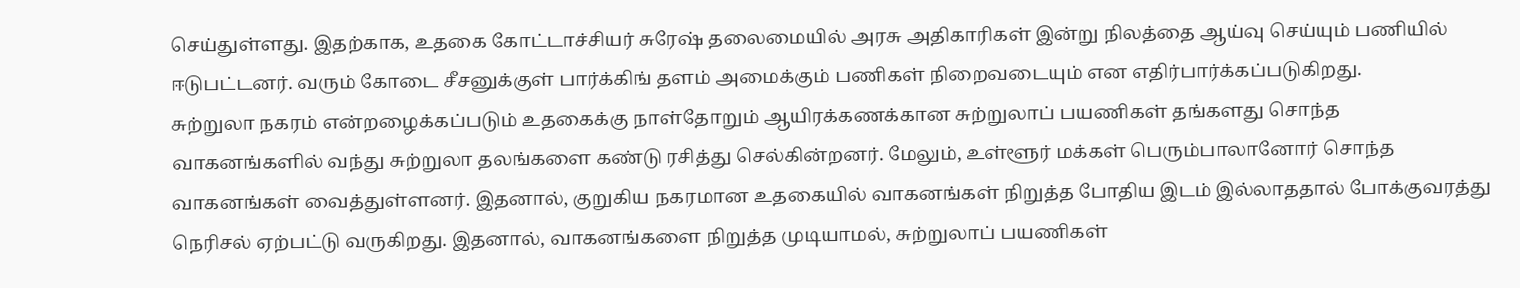செய்துள்ளது. இதற்காக, உதகை கோட்டாச்சியர் சுரேஷ் தலைமையில் அரசு அதிகாரிகள் இன்று நிலத்தை ஆய்வு செய்யும் பணியில் ஈடுபட்டனர். வரும் கோடை சீசனுக்குள் பார்க்கிங் தளம் அமைக்கும் பணிகள் நிறைவடையும் என எதிர்பார்க்கப்படுகிறது.
சுற்றுலா நகரம் என்றழைக்கப்படும் உதகைக்கு நாள்தோறும் ஆயிரக்கணக்கான சுற்றுலாப் பயணிகள் தங்களது சொந்த வாகனங்களில் வந்து சுற்றுலா தலங்களை கண்டு ரசித்து செல்கின்றனர். மேலும், உள்ளூர் மக்கள் பெரும்பாலானோர் சொந்த வாகனங்கள் வைத்துள்ளனர். இதனால், குறுகிய நகரமான உதகையில் வாகனங்கள் நிறுத்த போதிய இடம் இல்லாததால் போக்குவரத்து நெரிசல் ஏற்பட்டு வருகிறது. இதனால், வாகனங்களை நிறுத்த முடியாமல், சுற்றுலாப் பயணிகள்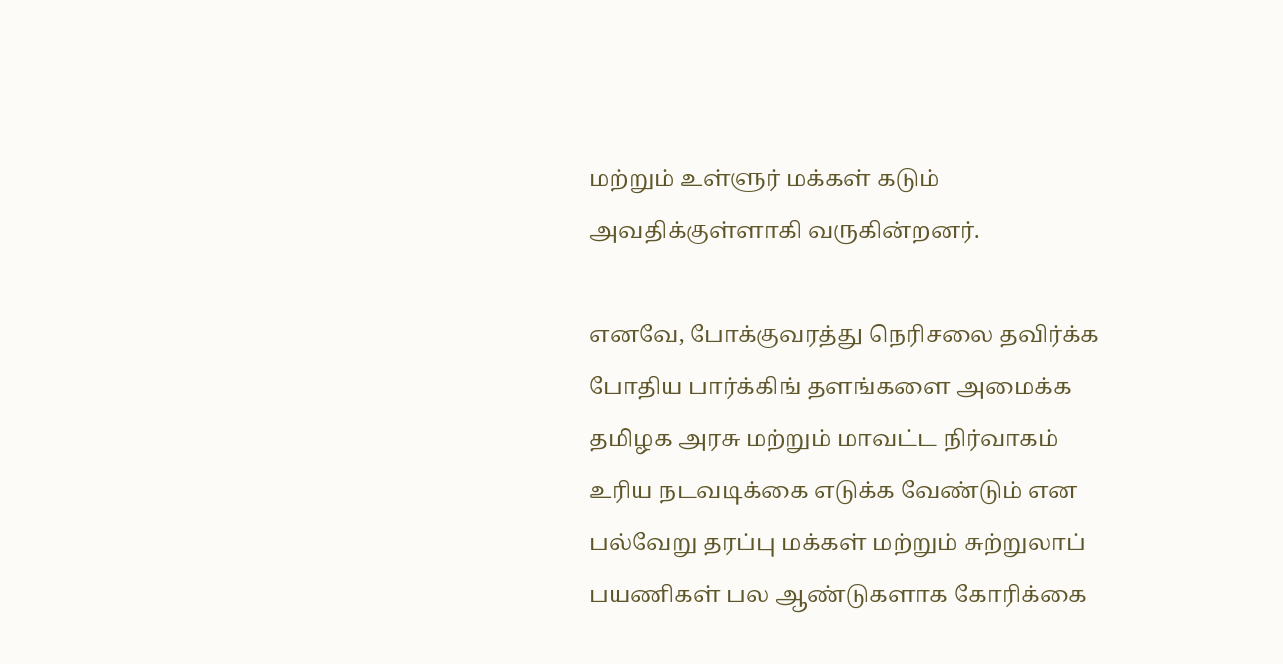மற்றும் உள்ளுர் மக்கள் கடும் அவதிக்குள்ளாகி வருகின்றனர்.

எனவே, போக்குவரத்து நெரிசலை தவிர்க்க போதிய பார்க்கிங் தளங்களை அமைக்க தமிழக அரசு மற்றும் மாவட்ட நிர்வாகம் உரிய நடவடிக்கை எடுக்க வேண்டும் என பல்வேறு தரப்பு மக்கள் மற்றும் சுற்றுலாப் பயணிகள் பல ஆண்டுகளாக கோரிக்கை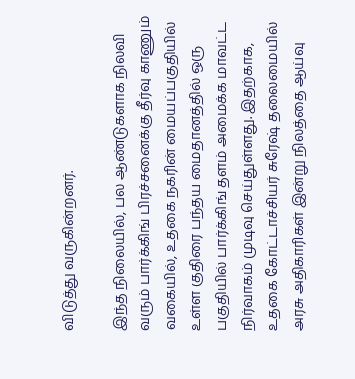விடுத்து வருகின்றனர்.

இந்த நிலையில், பல ஆண்டுகளாக நிலவி வரும் பார்க்கிங் பிரச்சனைக்கு தீர்வு காணும் வகையில், உதகை நகரின் மையப்பகுதியில் உள்ள குதிரை பந்தய மைதானத்தில் ஒரு பகுதியில் பார்க்கிங் தளம் அமைக்க மாவட்ட நிர்வாகம் முடிவு செய்துள்ளது. இதற்காக, உதகை கோட்டாச்சியர் சுரேஷ் தலைமையில் அரசு அதிகாரிகள் இன்று நிலத்தை ஆய்வு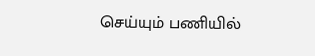செய்யும் பணியில்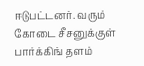ஈடுபட்டனர். வரும் கோடை சீசனுக்குள் பார்க்கிங் தளம்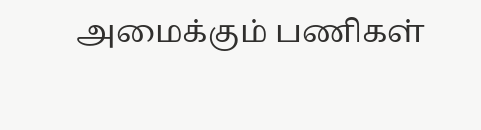அமைக்கும் பணிகள்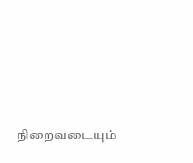நிறைவடையும்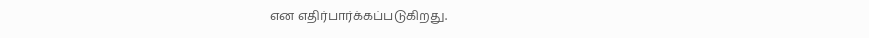என எதிர்பார்க்கப்படுகிறது.